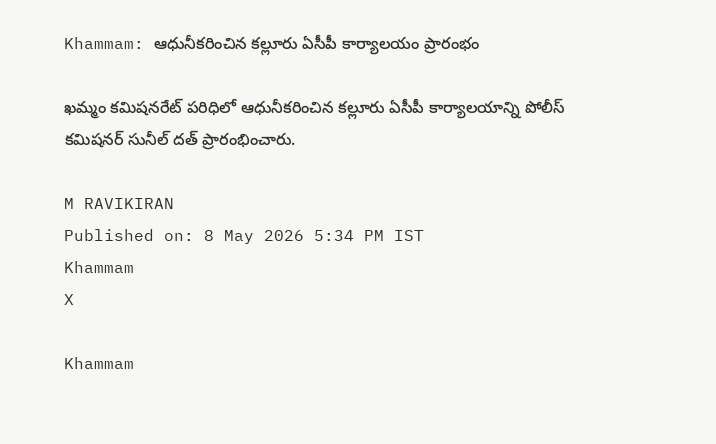Khammam: ఆధునీకరించిన కల్లూరు ఏసీపీ కార్యాలయం ప్రారంభం

ఖమ్మం కమిషనరేట్ పరిధిలో ఆధునీకరించిన కల్లూరు ఏసీపీ కార్యాలయాన్ని పోలీస్ కమిషనర్ సునీల్ దత్ ప్రారంభించారు.

M RAVIKIRAN
Published on: 8 May 2026 5:34 PM IST
Khammam
X

Khammam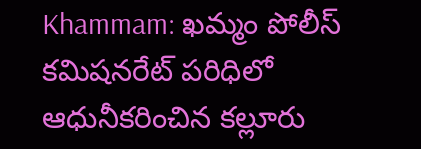Khammam: ఖమ్మం పోలీస్ కమిషనరేట్ పరిధిలో ఆధునీకరించిన కల్లూరు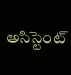అసిస్టెంట్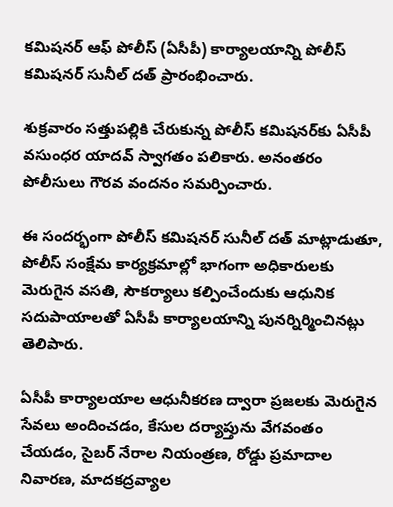కమిషనర్ ఆఫ్ పోలీస్ (ఏసీపీ) కార్యాలయాన్ని పోలీస్ కమిషనర్ సునీల్ దత్ ప్రారంభించారు.

శుక్రవారం సత్తుపల్లికి చేరుకున్న పోలీస్ కమిషనర్‌కు ఏసీపీ వసుంధర యాదవ్ స్వాగతం పలికారు. అనంతరం పోలీసులు గౌరవ వందనం సమర్పించారు.

ఈ సందర్భంగా పోలీస్ కమిషనర్ సునీల్ దత్ మాట్లాడుతూ, పోలీస్ సంక్షేమ కార్యక్రమాల్లో భాగంగా అధికారులకు మెరుగైన వసతి, సౌకర్యాలు కల్పించేందుకు ఆధునిక సదుపాయాలతో ఏసీపీ కార్యాలయాన్ని పునర్నిర్మించినట్లు తెలిపారు.

ఏసీపీ కార్యాలయాల ఆధునీకరణ ద్వారా ప్రజలకు మెరుగైన సేవలు అందించడం, కేసుల దర్యాప్తును వేగవంతం చేయడం, సైబర్ నేరాల నియంత్రణ, రోడ్డు ప్రమాదాల నివారణ, మాదకద్రవ్యాల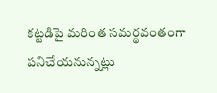కట్టడిపై మరింత సమర్థవంతంగా పనిచేయనున్నట్లు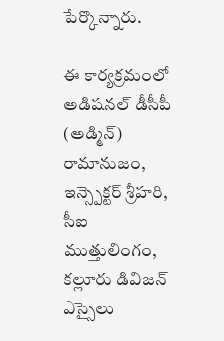పేర్కొన్నారు.

ఈ కార్యక్రమంలో అడిషనల్ డీసీపీ (అడ్మిన్) రామానుజం, ఇన్స్పెక్టర్ శ్రీహరి, సీఐ ముత్తులింగం, కల్లూరు డివిజన్ ఎస్సైలు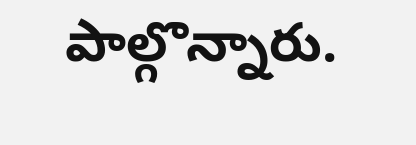పాల్గొన్నారు.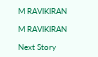M RAVIKIRAN

M RAVIKIRAN

Next Story